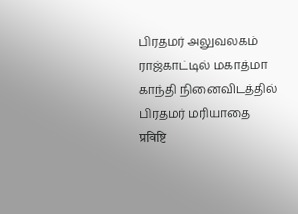பிரதமர் அலுவலகம்
ராஜ்காட்டில் மகாத்மா காந்தி நினைவிடத்தில் பிரதமர் மரியாதை
प्रविष्टि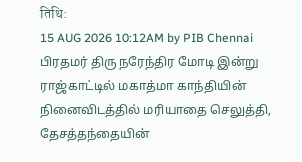तिथि:
15 AUG 2026 10:12AM by PIB Chennai
பிரதமர் திரு நரேந்திர மோடி இன்று ராஜ்காட்டில் மகாத்மா காந்தியின் நினைவிடத்தில் மரியாதை செலுத்தி, தேசத்தந்தையின்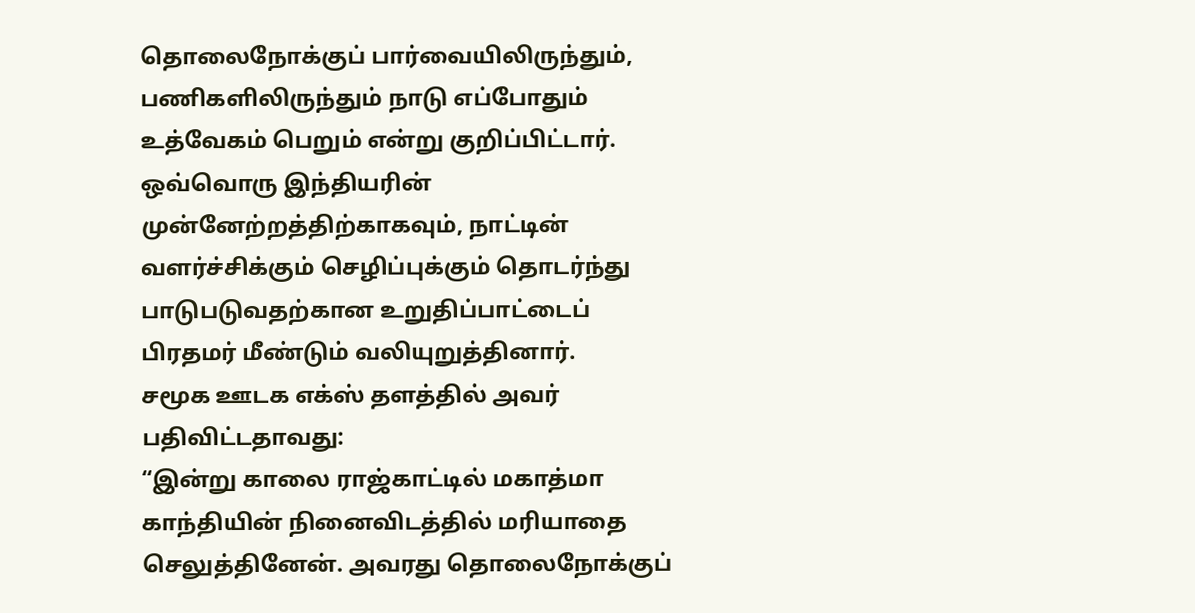தொலைநோக்குப் பார்வையிலிருந்தும், பணிகளிலிருந்தும் நாடு எப்போதும் உத்வேகம் பெறும் என்று குறிப்பிட்டார்.
ஒவ்வொரு இந்தியரின் முன்னேற்றத்திற்காகவும், நாட்டின் வளர்ச்சிக்கும் செழிப்புக்கும் தொடர்ந்து பாடுபடுவதற்கான உறுதிப்பாட்டைப் பிரதமர் மீண்டும் வலியுறுத்தினார்.
சமூக ஊடக எக்ஸ் தளத்தில் அவர் பதிவிட்டதாவது:
“இன்று காலை ராஜ்காட்டில் மகாத்மா காந்தியின் நினைவிடத்தில் மரியாதை செலுத்தினேன். அவரது தொலைநோக்குப்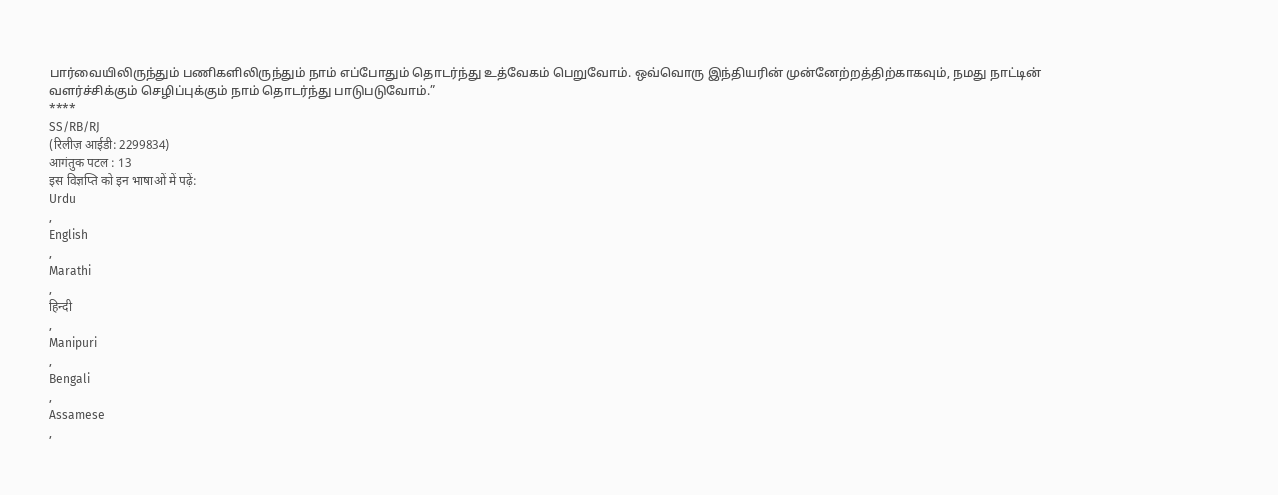பார்வையிலிருந்தும் பணிகளிலிருந்தும் நாம் எப்போதும் தொடர்ந்து உத்வேகம் பெறுவோம். ஒவ்வொரு இந்தியரின் முன்னேற்றத்திற்காகவும், நமது நாட்டின் வளர்ச்சிக்கும் செழிப்புக்கும் நாம் தொடர்ந்து பாடுபடுவோம்.”
****
SS/RB/RJ
(रिलीज़ आईडी: 2299834)
आगंतुक पटल : 13
इस विज्ञप्ति को इन भाषाओं में पढ़ें:
Urdu
,
English
,
Marathi
,
हिन्दी
,
Manipuri
,
Bengali
,
Assamese
,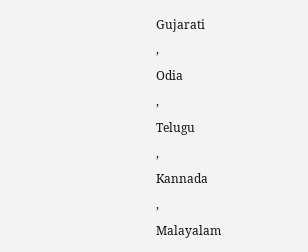Gujarati
,
Odia
,
Telugu
,
Kannada
,
Malayalam